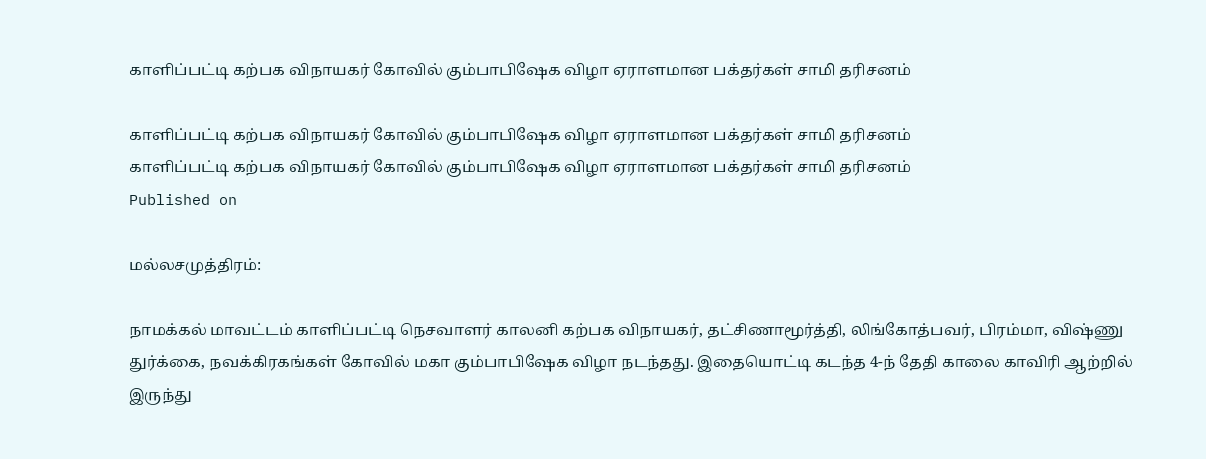காளிப்பட்டி கற்பக விநாயகர் கோவில் கும்பாபிஷேக விழா ஏராளமான பக்தர்கள் சாமி தரிசனம்

காளிப்பட்டி கற்பக விநாயகர் கோவில் கும்பாபிஷேக விழா ஏராளமான பக்தர்கள் சாமி தரிசனம்
காளிப்பட்டி கற்பக விநாயகர் கோவில் கும்பாபிஷேக விழா ஏராளமான பக்தர்கள் சாமி தரிசனம்
Published on

மல்லசமுத்திரம்:

நாமக்கல் மாவட்டம் காளிப்பட்டி நெசவாளர் காலனி கற்பக விநாயகர், தட்சிணாமூர்த்தி, லிங்கோத்பவர், பிரம்மா, விஷ்ணு துர்க்கை, நவக்கிரகங்கள் கோவில் மகா கும்பாபிஷேக விழா நடந்தது. இதையொட்டி கடந்த 4-ந் தேதி காலை காவிரி ஆற்றில் இருந்து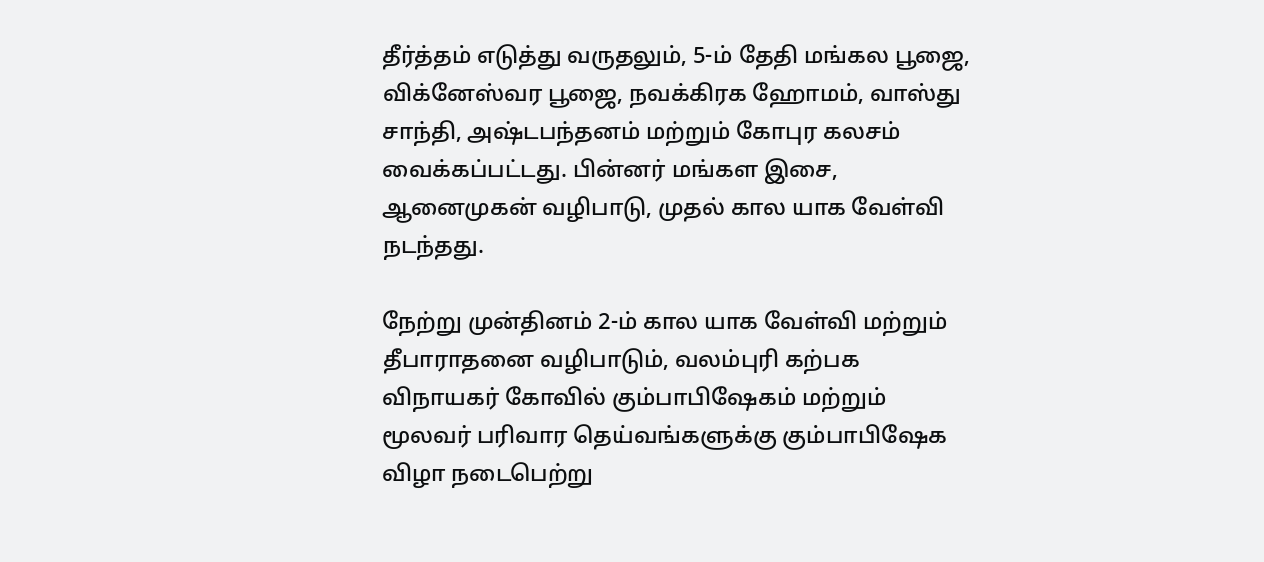தீர்த்தம் எடுத்து வருதலும், 5-ம் தேதி மங்கல பூஜை, விக்னேஸ்வர பூஜை, நவக்கிரக ஹோமம், வாஸ்து சாந்தி, அஷ்டபந்தனம் மற்றும் கோபுர கலசம் வைக்கப்பட்டது. பின்னர் மங்கள இசை, ஆனைமுகன் வழிபாடு, முதல் கால யாக வேள்வி நடந்தது.

நேற்று முன்தினம் 2-ம் கால யாக வேள்வி மற்றும் தீபாராதனை வழிபாடும், வலம்புரி கற்பக விநாயகர் கோவில் கும்பாபிஷேகம் மற்றும் மூலவர் பரிவார தெய்வங்களுக்கு கும்பாபிஷேக விழா நடைபெற்று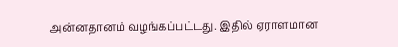அன்னதானம் வழங்கப்பட்டது. இதில் ஏராளமான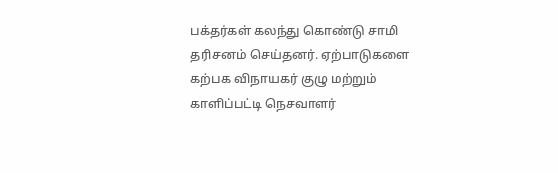பக்தர்கள் கலந்து கொண்டு சாமி தரிசனம் செய்தனர். ஏற்பாடுகளை கற்பக விநாயகர் குழு மற்றும் காளிப்பட்டி நெசவாளர்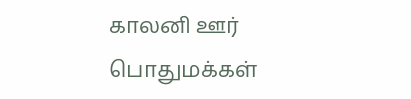காலனி ஊர் பொதுமக்கள்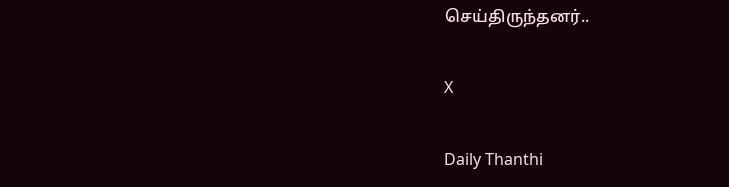செய்திருந்தனர்..

X

Daily Thanthi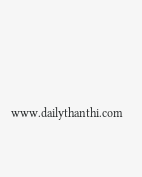www.dailythanthi.com